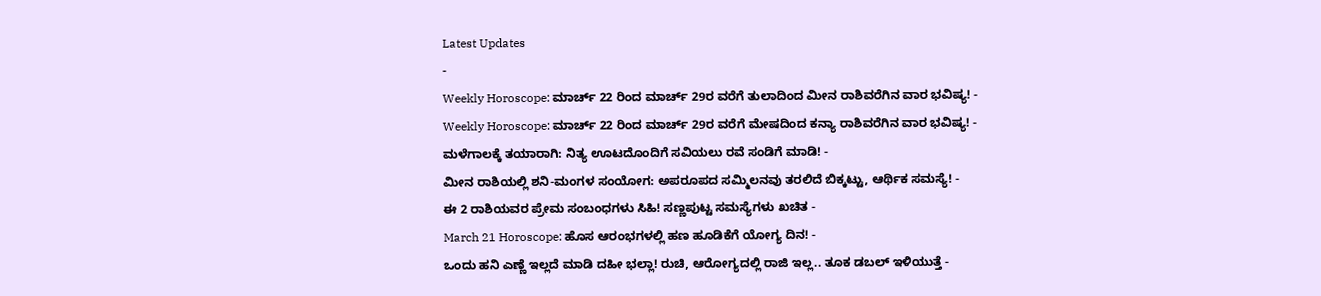Latest Updates
-
Weekly Horoscope: ಮಾರ್ಚ್ 22 ರಿಂದ ಮಾರ್ಚ್ 29ರ ವರೆಗೆ ತುಲಾದಿಂದ ಮೀನ ರಾಶಿವರೆಗಿನ ವಾರ ಭವಿಷ್ಯ! -
Weekly Horoscope: ಮಾರ್ಚ್ 22 ರಿಂದ ಮಾರ್ಚ್ 29ರ ವರೆಗೆ ಮೇಷದಿಂದ ಕನ್ಯಾ ರಾಶಿವರೆಗಿನ ವಾರ ಭವಿಷ್ಯ! -
ಮಳೆಗಾಲಕ್ಕೆ ತಯಾರಾಗಿ: ನಿತ್ಯ ಊಟದೊಂದಿಗೆ ಸವಿಯಲು ರವೆ ಸಂಡಿಗೆ ಮಾಡಿ! -
ಮೀನ ರಾಶಿಯಲ್ಲಿ ಶನಿ-ಮಂಗಳ ಸಂಯೋಗ: ಅಪರೂಪದ ಸಮ್ಮಿಲನವು ತರಲಿದೆ ಬಿಕ್ಕಟ್ಟು, ಆರ್ಥಿಕ ಸಮಸ್ಯೆ! -
ಈ 2 ರಾಶಿಯವರ ಪ್ರೇಮ ಸಂಬಂಧಗಳು ಸಿಹಿ! ಸಣ್ಣಪುಟ್ಟ ಸಮಸ್ಯೆಗಳು ಖಚಿತ -
March 21 Horoscope: ಹೊಸ ಆರಂಭಗಳಲ್ಲಿ ಹಣ ಹೂಡಿಕೆಗೆ ಯೋಗ್ಯ ದಿನ! -
ಒಂದು ಹನಿ ಎಣ್ಣೆ ಇಲ್ಲದೆ ಮಾಡಿ ದಹೀ ಭಲ್ಲಾ! ರುಚಿ, ಆರೋಗ್ಯದಲ್ಲಿ ರಾಜಿ ಇಲ್ಲ.. ತೂಕ ಡಬಲ್ ಇಳಿಯುತ್ತೆ -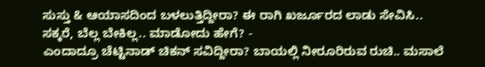ಸುಸ್ತು & ಆಯಾಸದಿಂದ ಬಳಲುತ್ತಿದ್ದೀರಾ? ಈ ರಾಗಿ ಖರ್ಜೂರದ ಲಾಡು ಸೇವಿಸಿ.. ಸಕ್ಕರೆ, ಬೆಲ್ಲ ಬೇಕಿಲ್ಲ.. ಮಾಡೋದು ಹೇಗೆ? -
ಎಂದಾದ್ರೂ ಚೆಟ್ಟಿನಾಡ್ ಚಿಕನ್ ಸವಿದ್ದೀರಾ? ಬಾಯಲ್ಲಿ ನೀರೂರಿರುವ ರುಚಿ.. ಮಸಾಲೆ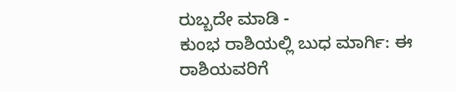ರುಬ್ಬದೇ ಮಾಡಿ -
ಕುಂಭ ರಾಶಿಯಲ್ಲಿ ಬುಧ ಮಾರ್ಗಿ: ಈ ರಾಶಿಯವರಿಗೆ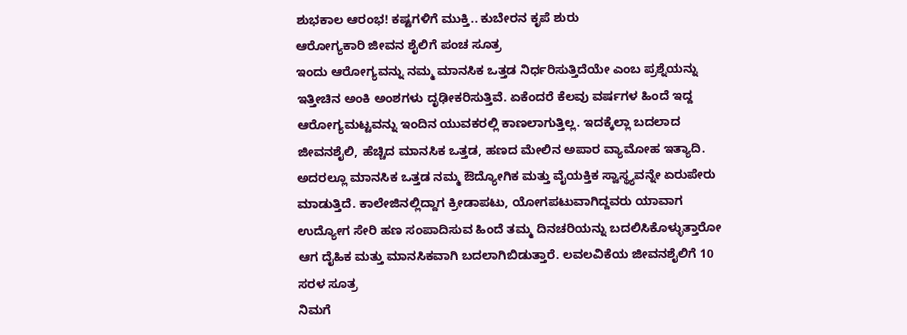ಶುಭಕಾಲ ಆರಂಭ! ಕಷ್ಟಗಳಿಗೆ ಮುಕ್ತಿ.. ಕುಬೇರನ ಕೃಪೆ ಶುರು
ಆರೋಗ್ಯಕಾರಿ ಜೀವನ ಶೈಲಿಗೆ ಪಂಚ ಸೂತ್ರ
ಇಂದು ಆರೋಗ್ಯವನ್ನು ನಮ್ಮ ಮಾನಸಿಕ ಒತ್ತಡ ನಿರ್ಧರಿಸುತ್ತಿದೆಯೇ ಎಂಬ ಪ್ರಶ್ನೆಯನ್ನು ಇತ್ತೀಚಿನ ಅಂಕಿ ಅಂಶಗಳು ದೃಢೀಕರಿಸುತ್ತಿವೆ. ಏಕೆಂದರೆ ಕೆಲವು ವರ್ಷಗಳ ಹಿಂದೆ ಇದ್ದ ಆರೋಗ್ಯಮಟ್ಟವನ್ನು ಇಂದಿನ ಯುವಕರಲ್ಲಿ ಕಾಣಲಾಗುತ್ತಿಲ್ಲ. ಇದಕ್ಕೆಲ್ಲಾ ಬದಲಾದ ಜೀವನಶೈಲಿ, ಹೆಚ್ಚಿದ ಮಾನಸಿಕ ಒತ್ತಡ, ಹಣದ ಮೇಲಿನ ಅಪಾರ ವ್ಯಾಮೋಹ ಇತ್ಯಾದಿ.
ಅದರಲ್ಲೂ ಮಾನಸಿಕ ಒತ್ತಡ ನಮ್ಮ ಔದ್ಯೋಗಿಕ ಮತ್ತು ವೈಯಕ್ತಿಕ ಸ್ವಾಸ್ಥ್ಯವನ್ನೇ ಏರುಪೇರು ಮಾಡುತ್ತಿದೆ. ಕಾಲೇಜಿನಲ್ಲಿದ್ದಾಗ ಕ್ರೀಡಾಪಟು, ಯೋಗಪಟುವಾಗಿದ್ದವರು ಯಾವಾಗ ಉದ್ಯೋಗ ಸೇರಿ ಹಣ ಸಂಪಾದಿಸುವ ಹಿಂದೆ ತಮ್ಮ ದಿನಚರಿಯನ್ನು ಬದಲಿಸಿಕೊಳ್ಳುತ್ತಾರೋ ಆಗ ದೈಹಿಕ ಮತ್ತು ಮಾನಸಿಕವಾಗಿ ಬದಲಾಗಿಬಿಡುತ್ತಾರೆ. ಲವಲವಿಕೆಯ ಜೀವನಶೈಲಿಗೆ 10 ಸರಳ ಸೂತ್ರ
ನಿಮಗೆ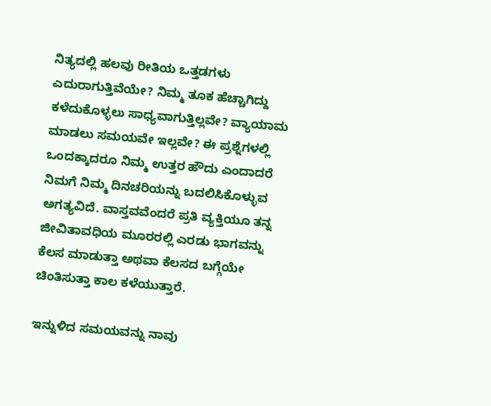ನಿತ್ಯದಲ್ಲಿ ಹಲವು ರೀತಿಯ ಒತ್ತಡಗಳು ಎದುರಾಗುತ್ತಿವೆಯೇ? ನಿಮ್ಮ ತೂಕ ಹೆಚ್ಚಾಗಿದ್ದು ಕಳೆದುಕೊಳ್ಳಲು ಸಾಧ್ಯವಾಗುತ್ತಿಲ್ಲವೇ? ವ್ಯಾಯಾಮ ಮಾಡಲು ಸಮಯವೇ ಇಲ್ಲವೇ? ಈ ಪ್ರಶ್ನೆಗಳಲ್ಲಿ ಒಂದಕ್ಕಾದರೂ ನಿಮ್ಮ ಉತ್ತರ ಹೌದು ಎಂದಾದರೆ ನಿಮಗೆ ನಿಮ್ಮ ದಿನಚರಿಯನ್ನು ಬದಲಿಸಿಕೊಳ್ಳುವ ಅಗತ್ಯವಿದೆ. ವಾಸ್ತವವೆಂದರೆ ಪ್ರತಿ ವ್ಯಕ್ತಿಯೂ ತನ್ನ ಜೀವಿತಾವಧಿಯ ಮೂರರಲ್ಲಿ ಎರಡು ಭಾಗವನ್ನು ಕೆಲಸ ಮಾಡುತ್ತಾ ಅಥವಾ ಕೆಲಸದ ಬಗ್ಗೆಯೇ ಚಿಂತಿಸುತ್ತಾ ಕಾಲ ಕಳೆಯುತ್ತಾರೆ.

ಇನ್ನುಳಿದ ಸಮಯವನ್ನು ನಾವು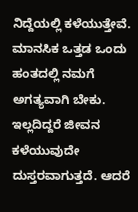ನಿದ್ದೆಯಲ್ಲಿ ಕಳೆಯುತ್ತೇವೆ. ಮಾನಸಿಕ ಒತ್ತಡ ಒಂದು ಹಂತದಲ್ಲಿ ನಮಗೆ ಅಗತ್ಯವಾಗಿ ಬೇಕು. ಇಲ್ಲದಿದ್ದರೆ ಜೀವನ ಕಳೆಯುವುದೇ ದುಸ್ತರವಾಗುತ್ತದೆ. ಆದರೆ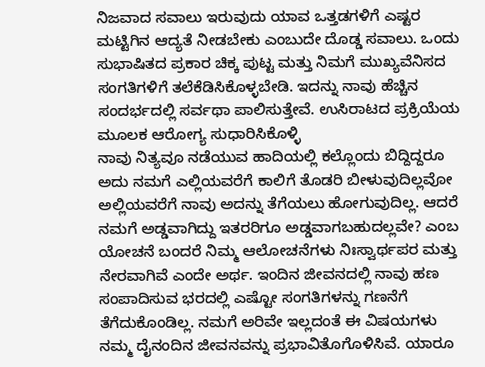ನಿಜವಾದ ಸವಾಲು ಇರುವುದು ಯಾವ ಒತ್ತಡಗಳಿಗೆ ಎಷ್ಟರ ಮಟ್ಟಿಗಿನ ಆದ್ಯತೆ ನೀಡಬೇಕು ಎಂಬುದೇ ದೊಡ್ಡ ಸವಾಲು. ಒಂದು ಸುಭಾಷಿತದ ಪ್ರಕಾರ ಚಿಕ್ಕ ಪುಟ್ಟ ಮತ್ತು ನಿಮಗೆ ಮುಖ್ಯವೆನಿಸದ ಸಂಗತಿಗಳಿಗೆ ತಲೆಕೆಡಿಸಿಕೊಳ್ಳಬೇಡಿ. ಇದನ್ನು ನಾವು ಹೆಚ್ಚಿನ ಸಂದರ್ಭದಲ್ಲಿ ಸರ್ವಥಾ ಪಾಲಿಸುತ್ತೇವೆ. ಉಸಿರಾಟದ ಪ್ರಕ್ರಿಯೆಯ ಮೂಲಕ ಆರೋಗ್ಯ ಸುಧಾರಿಸಿಕೊಳ್ಳಿ
ನಾವು ನಿತ್ಯವೂ ನಡೆಯುವ ಹಾದಿಯಲ್ಲಿ ಕಲ್ಲೊಂದು ಬಿದ್ದಿದ್ದರೂ ಅದು ನಮಗೆ ಎಲ್ಲಿಯವರೆಗೆ ಕಾಲಿಗೆ ತೊಡರಿ ಬೀಳುವುದಿಲ್ಲವೋ ಅಲ್ಲಿಯವರೆಗೆ ನಾವು ಅದನ್ನು ತೆಗೆಯಲು ಹೋಗುವುದಿಲ್ಲ. ಆದರೆ ನಮಗೆ ಅಡ್ಡವಾಗಿದ್ದು ಇತರರಿಗೂ ಅಡ್ಡವಾಗಬಹುದಲ್ಲವೇ? ಎಂಬ ಯೋಚನೆ ಬಂದರೆ ನಿಮ್ಮ ಆಲೋಚನೆಗಳು ನಿಃಸ್ವಾರ್ಥಪರ ಮತ್ತು ನೇರವಾಗಿವೆ ಎಂದೇ ಅರ್ಥ. ಇಂದಿನ ಜೀವನದಲ್ಲಿ ನಾವು ಹಣ ಸಂಪಾದಿಸುವ ಭರದಲ್ಲಿ ಎಷ್ಟೋ ಸಂಗತಿಗಳನ್ನು ಗಣನೆಗೆ ತೆಗೆದುಕೊಂಡಿಲ್ಲ. ನಮಗೆ ಅರಿವೇ ಇಲ್ಲದಂತೆ ಈ ವಿಷಯಗಳು ನಮ್ಮ ದೈನಂದಿನ ಜೀವನವನ್ನು ಪ್ರಭಾವಿತೊಗೊಳಿಸಿವೆ. ಯಾರೂ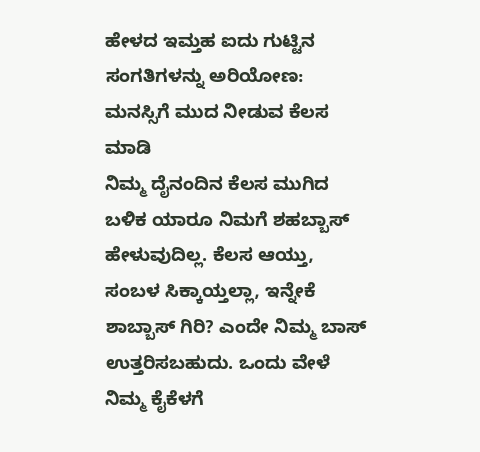ಹೇಳದ ಇಮ್ತಹ ಐದು ಗುಟ್ಟಿನ ಸಂಗತಿಗಳನ್ನು ಅರಿಯೋಣ:
ಮನಸ್ಸಿಗೆ ಮುದ ನೀಡುವ ಕೆಲಸ ಮಾಡಿ
ನಿಮ್ಮ ದೈನಂದಿನ ಕೆಲಸ ಮುಗಿದ ಬಳಿಕ ಯಾರೂ ನಿಮಗೆ ಶಹಬ್ಬಾಸ್ ಹೇಳುವುದಿಲ್ಲ. ಕೆಲಸ ಆಯ್ತು, ಸಂಬಳ ಸಿಕ್ಕಾಯ್ತಲ್ಲಾ, ಇನ್ನೇಕೆ ಶಾಬ್ಬಾಸ್ ಗಿರಿ? ಎಂದೇ ನಿಮ್ಮ ಬಾಸ್ ಉತ್ತರಿಸಬಹುದು. ಒಂದು ವೇಳೆ ನಿಮ್ಮ ಕೈಕೆಳಗೆ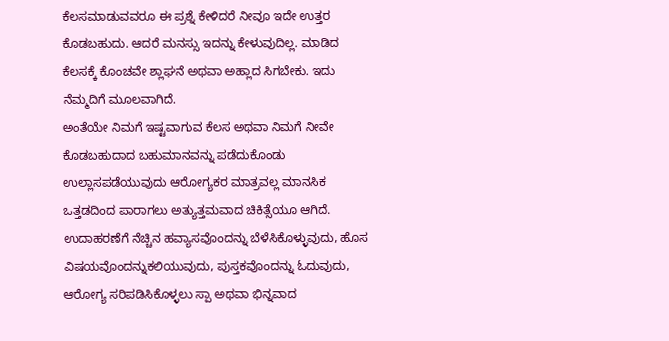ಕೆಲಸಮಾಡುವವರೂ ಈ ಪ್ರಶ್ನೆ ಕೇಳಿದರೆ ನೀವೂ ಇದೇ ಉತ್ತರ ಕೊಡಬಹುದು. ಆದರೆ ಮನಸ್ಸು ಇದನ್ನು ಕೇಳುವುದಿಲ್ಲ. ಮಾಡಿದ ಕೆಲಸಕ್ಕೆ ಕೊಂಚವೇ ಶ್ಲಾಘನೆ ಅಥವಾ ಅಹ್ಲಾದ ಸಿಗಬೇಕು. ಇದು ನೆಮ್ಮದಿಗೆ ಮೂಲವಾಗಿದೆ.
ಅಂತೆಯೇ ನಿಮಗೆ ಇಷ್ಟವಾಗುವ ಕೆಲಸ ಅಥವಾ ನಿಮಗೆ ನೀವೇ ಕೊಡಬಹುದಾದ ಬಹುಮಾನವನ್ನು ಪಡೆದುಕೊಂಡು ಉಲ್ಲಾಸಪಡೆಯುವುದು ಆರೋಗ್ಯಕರ ಮಾತ್ರವಲ್ಲ ಮಾನಸಿಕ ಒತ್ತಡದಿಂದ ಪಾರಾಗಲು ಅತ್ಯುತ್ತಮವಾದ ಚಿಕಿತ್ಸೆಯೂ ಆಗಿದೆ. ಉದಾಹರಣೆಗೆ ನೆಚ್ಚಿನ ಹವ್ಯಾಸವೊಂದನ್ನು ಬೆಳೆಸಿಕೊಳ್ಳುವುದು, ಹೊಸ ವಿಷಯವೊಂದನ್ನುಕಲಿಯುವುದು, ಪುಸ್ತಕವೊಂದನ್ನು ಓದುವುದು, ಆರೋಗ್ಯ ಸರಿಪಡಿಸಿಕೊಳ್ಳಲು ಸ್ಪಾ ಅಥವಾ ಭಿನ್ನವಾದ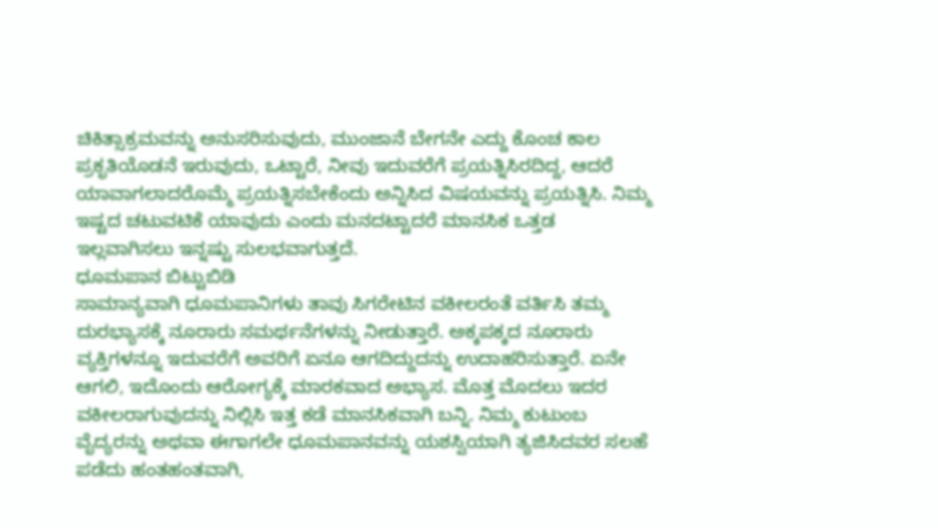ಚಿಕಿತ್ಸಾಕ್ರಮವನ್ನು ಅನುಸರಿಸುವುದು, ಮುಂಜಾನೆ ಬೇಗನೇ ಎದ್ದು ಕೊಂಚ ಕಾಲ ಪ್ರಕೃತಿಯೊಡನೆ ಇರುವುದು, ಒಟ್ಟಾರೆ, ನೀವು ಇದುವರೆಗೆ ಪ್ರಯತ್ನಿಸಿರದಿದ್ದ, ಆದರೆ ಯಾವಾಗಲಾದರೊಮ್ಮೆ ಪ್ರಯತ್ನಿಸಬೇಕೆಂದು ಅನ್ನಿಸಿದ ವಿಷಯವನ್ನು ಪ್ರಯತ್ನಿಸಿ. ನಿಮ್ಮ ಇಷ್ಟದ ಚಟುವಟಿಕೆ ಯಾವುದು ಎಂದು ಮನದಟ್ಟಾದರೆ ಮಾನಸಿಕ ಒತ್ತಡ ಇಲ್ಲವಾಗಿಸಲು ಇನ್ನಷ್ಟು ಸುಲಭವಾಗುತ್ತದೆ.
ಧೂಮಪಾನ ಬಿಟ್ಟುಬಿಡಿ
ಸಾಮಾನ್ಯವಾಗಿ ಧೂಮಪಾನಿಗಳು ತಾವು ಸಿಗರೇಟಿನ ವಕೀಲರಂತೆ ವರ್ತಿಸಿ ತಮ್ಮ ದುರಭ್ಯಾಸಕ್ಕೆ ನೂರಾರು ಸಮರ್ಥನೆಗಳನ್ನು ನೀಡುತ್ತಾರೆ. ಅಕ್ಕಪಕ್ಕದ ನೂರಾರು ವ್ಯಕ್ತಿಗಳನ್ನೂ ಇದುವರೆಗೆ ಅವರಿಗೆ ಏನೂ ಆಗದಿದ್ದುದನ್ನು ಉದಾಹರಿಸುತ್ತಾರೆ. ಏನೇ ಆಗಲಿ, ಇದೊಂದು ಆರೋಗ್ಯಕ್ಕೆ ಮಾರಕವಾದ ಅಭ್ಯಾಸ. ಮೊತ್ತ ಮೊದಲು ಇದರ ವಕೀಲರಾಗುವುದನ್ನು ನಿಲ್ಲಿಸಿ ಇತ್ತ ಕಡೆ ಮಾನಸಿಕವಾಗಿ ಬನ್ನಿ. ನಿಮ್ಮ ಕುಟುಂಬ ವೈದ್ಯರನ್ನು ಅಥವಾ ಈಗಾಗಲೇ ಧೂಮಪಾನವನ್ನು ಯಶಸ್ವಿಯಾಗಿ ತ್ಯಜಿಸಿದವರ ಸಲಹೆ ಪಡೆದು ಹಂತಹಂತವಾಗಿ,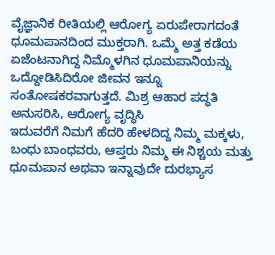ವೈಜ್ಞಾನಿಕ ರೀತಿಯಲ್ಲಿ ಆರೋಗ್ಯ ಏರುಪೇರಾಗದಂತೆ ಧೂಮಪಾನದಿಂದ ಮುಕ್ತರಾಗಿ. ಒಮ್ಮೆ ಅತ್ತ ಕಡೆಯ ಏಜೆಂಟನಾಗಿದ್ದ ನಿಮ್ಮೊಳಗಿನ ಧೂಮಪಾನಿಯನ್ನು ಒದ್ದೋಡಿಸಿದಿರೋ ಜೀವನ ಇನ್ನೂ ಸಂತೋಷಕರವಾಗುತ್ತದೆ. ಮಿಶ್ರ ಆಹಾರ ಪದ್ಧತಿ ಅನುಸರಿಸಿ, ಆರೋಗ್ಯ ವೃದ್ಧಿಸಿ
ಇದುವರೆಗೆ ನಿಮಗೆ ಹೆದರಿ ಹೇಳದಿದ್ದ ನಿಮ್ಮ ಮಕ್ಕಳು, ಬಂಧು ಬಾಂಧವರು, ಆಪ್ತರು ನಿಮ್ಮ ಈ ನಿಶ್ಚಯ ಮತ್ತು ಧೂಮಪಾನ ಅಥವಾ ಇನ್ನಾವುದೇ ದುರಭ್ಯಾಸ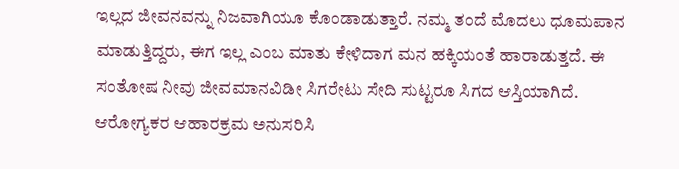ಇಲ್ಲದ ಜೀವನವನ್ನು ನಿಜವಾಗಿಯೂ ಕೊಂಡಾಡುತ್ತಾರೆ. ನಮ್ಮ ತಂದೆ ಮೊದಲು ಧೂಮಪಾನ ಮಾಡುತ್ತಿದ್ದರು, ಈಗ ಇಲ್ಲ ಎಂಬ ಮಾತು ಕೇಳಿದಾಗ ಮನ ಹಕ್ಕಿಯಂತೆ ಹಾರಾಡುತ್ತದೆ. ಈ ಸಂತೋಷ ನೀವು ಜೀವಮಾನವಿಡೀ ಸಿಗರೇಟು ಸೇದಿ ಸುಟ್ಟರೂ ಸಿಗದ ಆಸ್ತಿಯಾಗಿದೆ.
ಆರೋಗ್ಯಕರ ಆಹಾರಕ್ರಮ ಅನುಸರಿಸಿ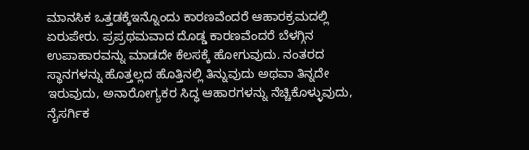ಮಾನಸಿಕ ಒತ್ತಡಕ್ಕೆಇನ್ನೊಂದು ಕಾರಣವೆಂದರೆ ಆಹಾರಕ್ರಮದಲ್ಲಿ ಏರುಪೇರು. ಪ್ರಪ್ರಥಮವಾದ ದೊಡ್ಡ ಕಾರಣವೆಂದರೆ ಬೆಳಗ್ಗಿನ ಉಪಾಹಾರವನ್ನು ಮಾಡದೇ ಕೆಲಸಕ್ಕೆ ಹೋಗುವುದು. ನಂತರದ ಸ್ಥಾನಗಳನ್ನು ಹೊತ್ತಲ್ಲದ ಹೊತ್ತಿನಲ್ಲಿ ತಿನ್ನುವುದು ಅಥವಾ ತಿನ್ನದೇ ಇರುವುದು, ಅನಾರೋಗ್ಯಕರ ಸಿದ್ಧ ಆಹಾರಗಳನ್ನು ನೆಚ್ಚಿಕೊಳ್ಳುವುದು, ನೈಸರ್ಗಿಕ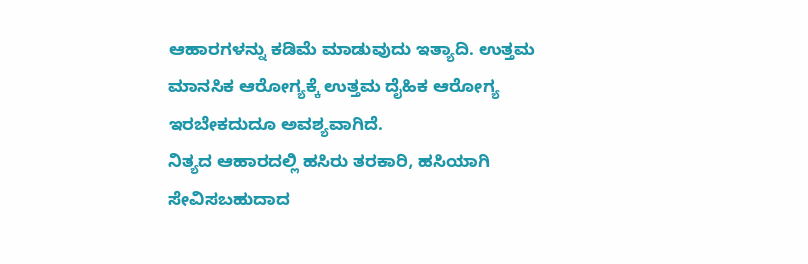ಆಹಾರಗಳನ್ನು ಕಡಿಮೆ ಮಾಡುವುದು ಇತ್ಯಾದಿ. ಉತ್ತಮ ಮಾನಸಿಕ ಆರೋಗ್ಯಕ್ಕೆ ಉತ್ತಮ ದೈಹಿಕ ಆರೋಗ್ಯ ಇರಬೇಕದುದೂ ಅವಶ್ಯವಾಗಿದೆ.
ನಿತ್ಯದ ಆಹಾರದಲ್ಲಿ ಹಸಿರು ತರಕಾರಿ, ಹಸಿಯಾಗಿ ಸೇವಿಸಬಹುದಾದ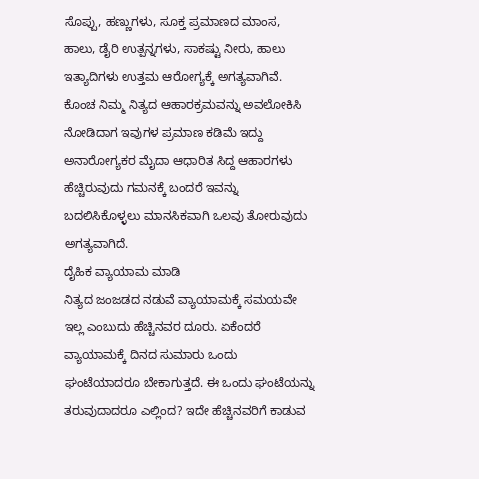ಸೊಪ್ಪು, ಹಣ್ಣುಗಳು, ಸೂಕ್ತ ಪ್ರಮಾಣದ ಮಾಂಸ, ಹಾಲು, ಡೈರಿ ಉತ್ಪನ್ನಗಳು, ಸಾಕಷ್ಟು ನೀರು, ಹಾಲು ಇತ್ಯಾದಿಗಳು ಉತ್ತಮ ಆರೋಗ್ಯಕ್ಕೆ ಅಗತ್ಯವಾಗಿವೆ. ಕೊಂಚ ನಿಮ್ಮ ನಿತ್ಯದ ಆಹಾರಕ್ರಮವನ್ನು ಅವಲೋಕಿಸಿ ನೋಡಿದಾಗ ಇವುಗಳ ಪ್ರಮಾಣ ಕಡಿಮೆ ಇದ್ದು ಅನಾರೋಗ್ಯಕರ ಮೈದಾ ಆಧಾರಿತ ಸಿದ್ದ ಆಹಾರಗಳು ಹೆಚ್ಚಿರುವುದು ಗಮನಕ್ಕೆ ಬಂದರೆ ಇವನ್ನು ಬದಲಿಸಿಕೊಳ್ಳಲು ಮಾನಸಿಕವಾಗಿ ಒಲವು ತೋರುವುದು ಅಗತ್ಯವಾಗಿದೆ.
ದೈಹಿಕ ವ್ಯಾಯಾಮ ಮಾಡಿ
ನಿತ್ಯದ ಜಂಜಡದ ನಡುವೆ ವ್ಯಾಯಾಮಕ್ಕೆ ಸಮಯವೇ ಇಲ್ಲ ಎಂಬುದು ಹೆಚ್ಚಿನವರ ದೂರು. ಏಕೆಂದರೆ ವ್ಯಾಯಾಮಕ್ಕೆ ದಿನದ ಸುಮಾರು ಒಂದು ಘಂಟೆಯಾದರೂ ಬೇಕಾಗುತ್ತದೆ. ಈ ಒಂದು ಘಂಟೆಯನ್ನು ತರುವುದಾದರೂ ಎಲ್ಲಿಂದ? ಇದೇ ಹೆಚ್ಚಿನವರಿಗೆ ಕಾಡುವ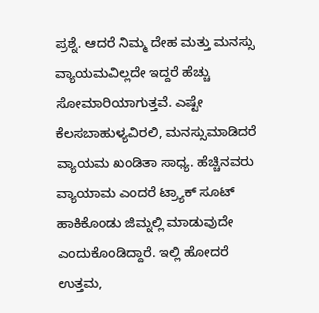ಪ್ರಶ್ನೆ. ಆದರೆ ನಿಮ್ಮ ದೇಹ ಮತ್ತು ಮನಸ್ಸು ವ್ಯಾಯಮವಿಲ್ಲದೇ ಇದ್ದರೆ ಹೆಚ್ಚು ಸೋಮಾರಿಯಾಗುತ್ತವೆ. ಎಷ್ಟೇ ಕೆಲಸಬಾಹುಳ್ಯವಿರಲಿ, ಮನಸ್ಸುಮಾಡಿದರೆ ವ್ಯಾಯಮ ಖಂಡಿತಾ ಸಾಧ್ಯ. ಹೆಚ್ಚಿನವರು ವ್ಯಾಯಾಮ ಎಂದರೆ ಟ್ರ್ಯಾಕ್ ಸೂಟ್ ಹಾಕಿಕೊಂಡು ಜಿಮ್ನಲ್ಲಿ ಮಾಡುವುದೇ ಎಂದುಕೊಂಡಿದ್ದಾರೆ. ಇಲ್ಲಿ ಹೋದರೆ ಉತ್ತಮ,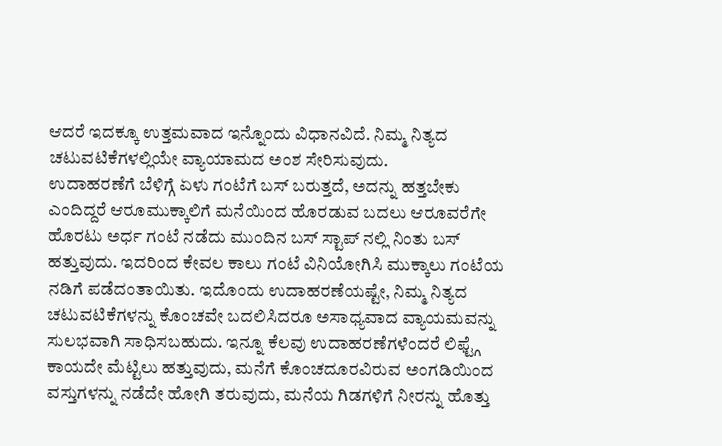ಆದರೆ ಇದಕ್ಕೂ ಉತ್ತಮವಾದ ಇನ್ನೊಂದು ವಿಧಾನವಿದೆ. ನಿಮ್ಮ ನಿತ್ಯದ ಚಟುವಟಿಕೆಗಳಲ್ಲಿಯೇ ವ್ಯಾಯಾಮದ ಅಂಶ ಸೇರಿಸುವುದು.
ಉದಾಹರಣೆಗೆ ಬೆಳಿಗ್ಗೆ ಏಳು ಗಂಟೆಗೆ ಬಸ್ ಬರುತ್ತದೆ, ಅದನ್ನು ಹತ್ತಬೇಕು ಎಂದಿದ್ದರೆ ಆರೂಮುಕ್ಕಾಲಿಗೆ ಮನೆಯಿಂದ ಹೊರಡುವ ಬದಲು ಆರೂವರೆಗೇ ಹೊರಟು ಅರ್ಧ ಗಂಟೆ ನಡೆದು ಮುಂದಿನ ಬಸ್ ಸ್ಟಾಪ್ ನಲ್ಲಿ ನಿಂತು ಬಸ್ ಹತ್ತುವುದು. ಇದರಿಂದ ಕೇವಲ ಕಾಲು ಗಂಟೆ ವಿನಿಯೋಗಿಸಿ ಮುಕ್ಕಾಲು ಗಂಟೆಯ ನಡಿಗೆ ಪಡೆದಂತಾಯಿತು. ಇದೊಂದು ಉದಾಹರಣೆಯಷ್ಟೇ, ನಿಮ್ಮ ನಿತ್ಯದ ಚಟುವಟಿಕೆಗಳನ್ನು ಕೊಂಚವೇ ಬದಲಿಸಿದರೂ ಅಸಾಧ್ಯವಾದ ವ್ಯಾಯಮವನ್ನು ಸುಲಭವಾಗಿ ಸಾಧಿಸಬಹುದು. ಇನ್ನೂ ಕೆಲವು ಉದಾಹರಣೆಗಳೆಂದರೆ ಲಿಫ್ಟ್ಗೆ ಕಾಯದೇ ಮೆಟ್ಟಿಲು ಹತ್ತುವುದು, ಮನೆಗೆ ಕೊಂಚದೂರವಿರುವ ಅಂಗಡಿಯಿಂದ ವಸ್ತುಗಳನ್ನು ನಡೆದೇ ಹೋಗಿ ತರುವುದು, ಮನೆಯ ಗಿಡಗಳಿಗೆ ನೀರನ್ನು ಹೊತ್ತು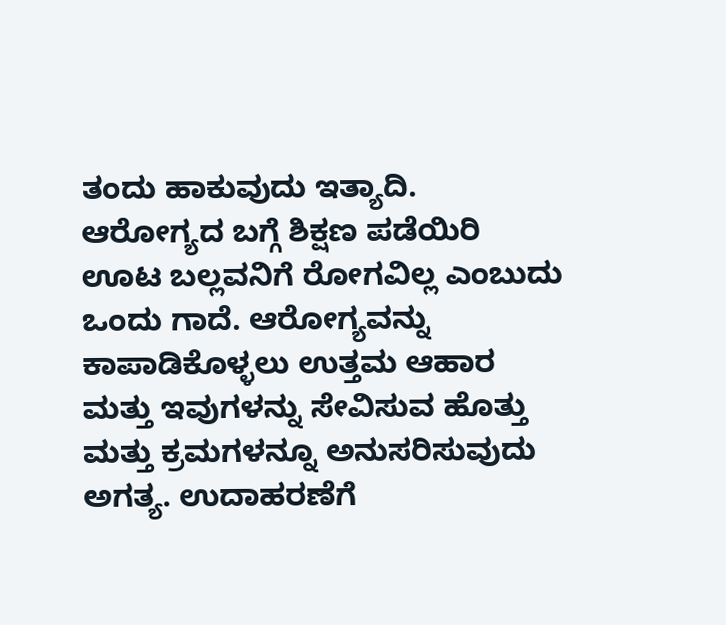ತಂದು ಹಾಕುವುದು ಇತ್ಯಾದಿ.
ಆರೋಗ್ಯದ ಬಗ್ಗೆ ಶಿಕ್ಷಣ ಪಡೆಯಿರಿ
ಊಟ ಬಲ್ಲವನಿಗೆ ರೋಗವಿಲ್ಲ ಎಂಬುದು ಒಂದು ಗಾದೆ. ಆರೋಗ್ಯವನ್ನು ಕಾಪಾಡಿಕೊಳ್ಳಲು ಉತ್ತಮ ಆಹಾರ ಮತ್ತು ಇವುಗಳನ್ನು ಸೇವಿಸುವ ಹೊತ್ತು ಮತ್ತು ಕ್ರಮಗಳನ್ನೂ ಅನುಸರಿಸುವುದು ಅಗತ್ಯ. ಉದಾಹರಣೆಗೆ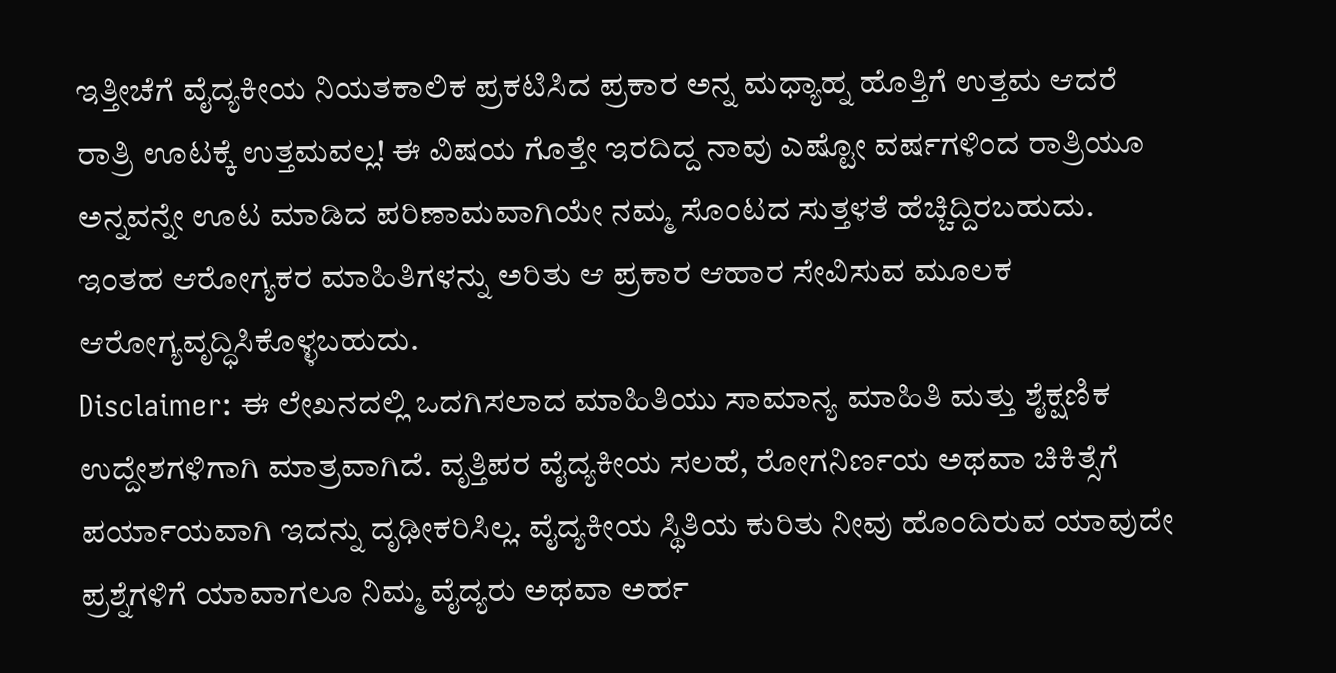ಇತ್ತೀಚೆಗೆ ವೈದ್ಯಕೀಯ ನಿಯತಕಾಲಿಕ ಪ್ರಕಟಿಸಿದ ಪ್ರಕಾರ ಅನ್ನ ಮಧ್ಯಾಹ್ನ ಹೊತ್ತಿಗೆ ಉತ್ತಮ ಆದರೆ ರಾತ್ರಿ ಊಟಕ್ಕೆ ಉತ್ತಮವಲ್ಲ! ಈ ವಿಷಯ ಗೊತ್ತೇ ಇರದಿದ್ದ ನಾವು ಎಷ್ಟೋ ವರ್ಷಗಳಿಂದ ರಾತ್ರಿಯೂ ಅನ್ನವನ್ನೇ ಊಟ ಮಾಡಿದ ಪರಿಣಾಮವಾಗಿಯೇ ನಮ್ಮ ಸೊಂಟದ ಸುತ್ತಳತೆ ಹೆಚ್ಚಿದ್ದಿರಬಹುದು. ಇಂತಹ ಆರೋಗ್ಯಕರ ಮಾಹಿತಿಗಳನ್ನು ಅರಿತು ಆ ಪ್ರಕಾರ ಆಹಾರ ಸೇವಿಸುವ ಮೂಲಕ ಆರೋಗ್ಯವೃದ್ಧಿಸಿಕೊಳ್ಳಬಹುದು.
Disclaimer: ಈ ಲೇಖನದಲ್ಲಿ ಒದಗಿಸಲಾದ ಮಾಹಿತಿಯು ಸಾಮಾನ್ಯ ಮಾಹಿತಿ ಮತ್ತು ಶೈಕ್ಷಣಿಕ ಉದ್ದೇಶಗಳಿಗಾಗಿ ಮಾತ್ರವಾಗಿದೆ. ವೃತ್ತಿಪರ ವೈದ್ಯಕೀಯ ಸಲಹೆ, ರೋಗನಿರ್ಣಯ ಅಥವಾ ಚಿಕಿತ್ಸೆಗೆ ಪರ್ಯಾಯವಾಗಿ ಇದನ್ನು ದೃಢೀಕರಿಸಿಲ್ಲ. ವೈದ್ಯಕೀಯ ಸ್ಥಿತಿಯ ಕುರಿತು ನೀವು ಹೊಂದಿರುವ ಯಾವುದೇ ಪ್ರಶ್ನೆಗಳಿಗೆ ಯಾವಾಗಲೂ ನಿಮ್ಮ ವೈದ್ಯರು ಅಥವಾ ಅರ್ಹ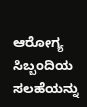ಆರೋಗ್ಯ ಸಿಬ್ಬಂದಿಯ ಸಲಹೆಯನ್ನು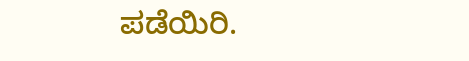ಪಡೆಯಿರಿ.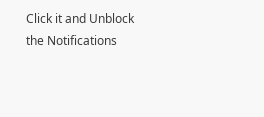Click it and Unblock the Notifications